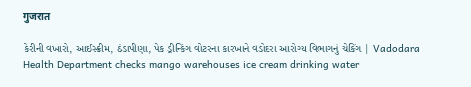गुजरात

કેરીની વખારો, આઈસ્ક્રીમ, ઠંડાપીણા, પેક ડ્રીન્કિંગ વોટરના કારખાને વડોદરા આરોગ્ય વિભાગનું ચેકિંગ | Vadodara Health Department checks mango warehouses ice cream drinking water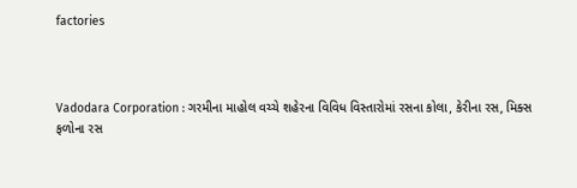factories



Vadodara Corporation : ગરમીના માહોલ વચ્ચે શહેરના વિવિધ વિસ્તારોમાં રસના કોલા, કેરીના રસ, મિક્સ ફળોના રસ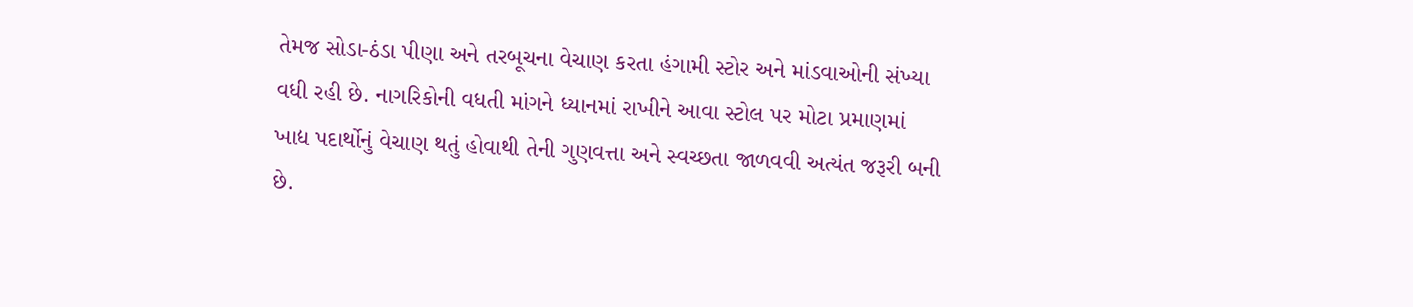તેમજ સોડા-ઠંડા પીણા અને તરબૂચના વેચાણ કરતા હંગામી સ્ટોર અને માંડવાઓની સંખ્યા વધી રહી છે. નાગરિકોની વધતી માંગને ધ્યાનમાં રાખીને આવા સ્ટોલ પર મોટા પ્રમાણમાં ખાદ્ય પદાર્થોનું વેચાણ થતું હોવાથી તેની ગુણવત્તા અને સ્વચ્છતા જાળવવી અત્યંત જરૂરી બની છે.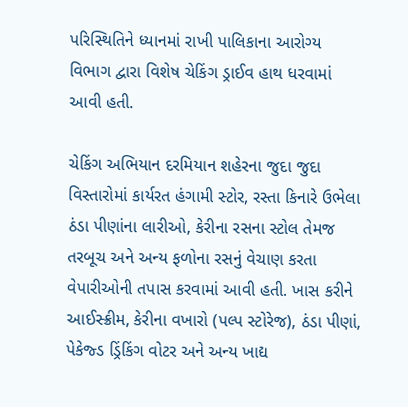પરિસ્થિતિને ધ્યાનમાં રાખી પાલિકાના આરોગ્ય વિભાગ દ્વારા વિશેષ ચેકિંગ ડ્રાઈવ હાથ ધરવામાં આવી હતી.

ચેકિંગ અભિયાન દરમિયાન શહેરના જુદા જુદા વિસ્તારોમાં કાર્યરત હંગામી સ્ટોર, રસ્તા કિનારે ઉભેલા ઠંડા પીણાંના લારીઓ, કેરીના રસના સ્ટોલ તેમજ તરબૂચ અને અન્ય ફળોના રસનું વેચાણ કરતા વેપારીઓની તપાસ કરવામાં આવી હતી. ખાસ કરીને આઈસ્ક્રીમ, કેરીના વખારો (પલ્પ સ્ટોરેજ), ઠંડા પીણાં, પેકેજ્ડ ડ્રિંકિંગ વોટર અને અન્ય ખાદ્ય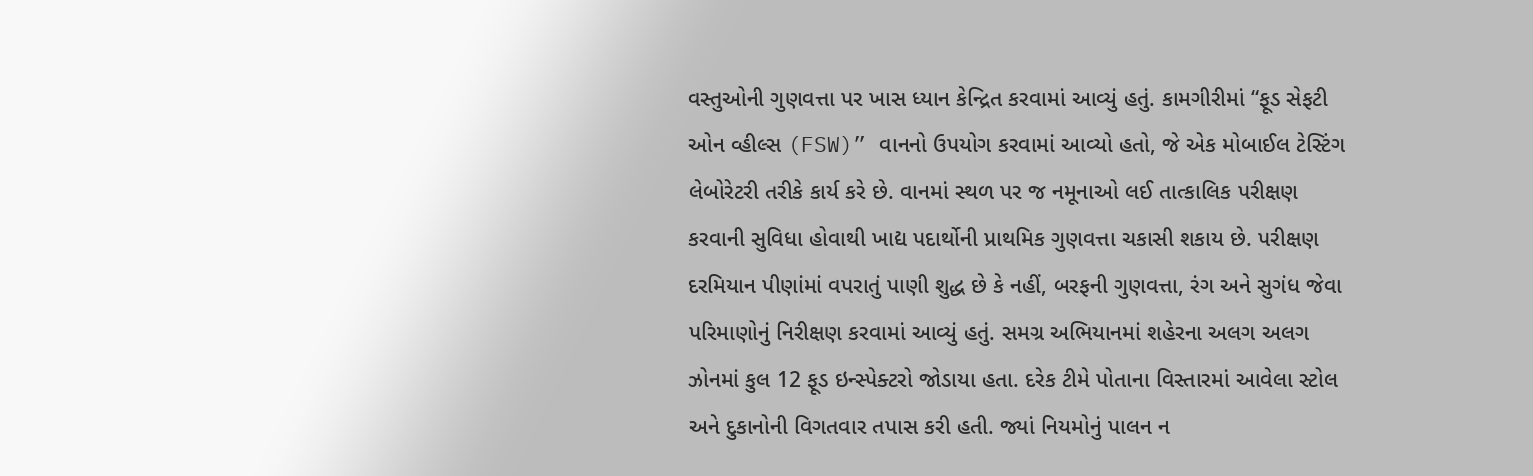વસ્તુઓની ગુણવત્તા પર ખાસ ધ્યાન કેન્દ્રિત કરવામાં આવ્યું હતું. કામગીરીમાં “ફૂડ સેફટી ઓન વ્હીલ્સ (FSW)” વાનનો ઉપયોગ કરવામાં આવ્યો હતો, જે એક મોબાઈલ ટેસ્ટિંગ લેબોરેટરી તરીકે કાર્ય કરે છે. વાનમાં સ્થળ પર જ નમૂનાઓ લઈ તાત્કાલિક પરીક્ષણ કરવાની સુવિધા હોવાથી ખાદ્ય પદાર્થોની પ્રાથમિક ગુણવત્તા ચકાસી શકાય છે. પરીક્ષણ દરમિયાન પીણાંમાં વપરાતું પાણી શુદ્ધ છે કે નહીં, બરફની ગુણવત્તા, રંગ અને સુગંધ જેવા પરિમાણોનું નિરીક્ષણ કરવામાં આવ્યું હતું. સમગ્ર અભિયાનમાં શહેરના અલગ અલગ ઝોનમાં કુલ 12 ફૂડ ઇન્સ્પેક્ટરો જોડાયા હતા. દરેક ટીમે પોતાના વિસ્તારમાં આવેલા સ્ટોલ અને દુકાનોની વિગતવાર તપાસ કરી હતી. જ્યાં નિયમોનું પાલન ન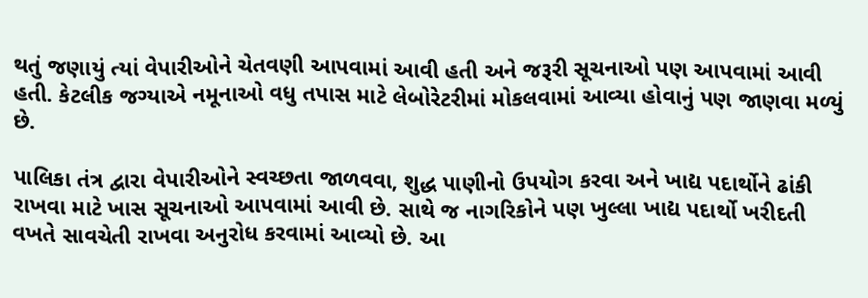થતું જણાયું ત્યાં વેપારીઓને ચેતવણી આપવામાં આવી હતી અને જરૂરી સૂચનાઓ પણ આપવામાં આવી હતી. કેટલીક જગ્યાએ નમૂનાઓ વધુ તપાસ માટે લેબોરેટરીમાં મોકલવામાં આવ્યા હોવાનું પણ જાણવા મળ્યું છે.

પાલિકા તંત્ર દ્વારા વેપારીઓને સ્વચ્છતા જાળવવા, શુદ્ધ પાણીનો ઉપયોગ કરવા અને ખાદ્ય પદાર્થોને ઢાંકી રાખવા માટે ખાસ સૂચનાઓ આપવામાં આવી છે. સાથે જ નાગરિકોને પણ ખુલ્લા ખાદ્ય પદાર્થો ખરીદતી વખતે સાવચેતી રાખવા અનુરોધ કરવામાં આવ્યો છે. આ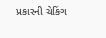પ્રકારની ચેકિંગ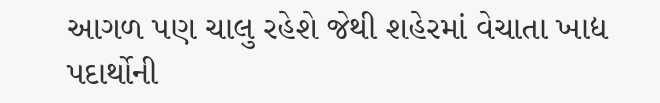આગળ પણ ચાલુ રહેશે જેથી શહેરમાં વેચાતા ખાદ્ય પદાર્થોની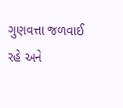ગુણવત્તા જળવાઈ રહે અને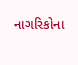નાગરિકોના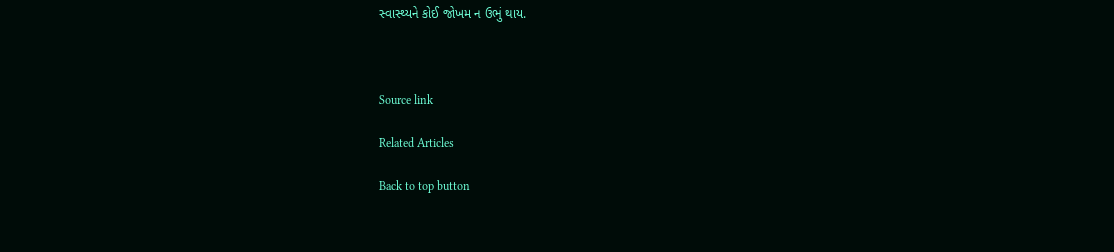સ્વાસ્થ્યને કોઈ જોખમ ન ઉભું થાય.



Source link

Related Articles

Back to top button